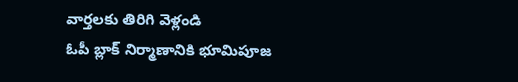వార్తలకు తిరిగి వెళ్లండి
ఓపీ బ్లాక్ నిర్మాణానికి భూమిపూజ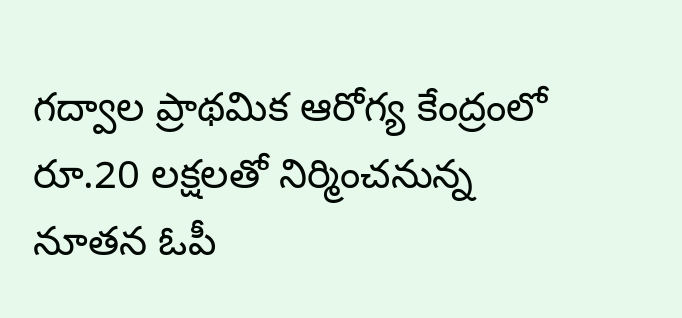గద్వాల ప్రాథమిక ఆరోగ్య కేంద్రంలో రూ.20 లక్షలతో నిర్మించనున్న నూతన ఓపీ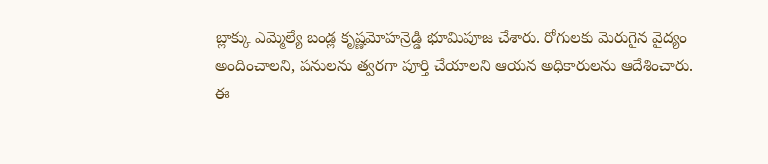బ్లాక్కు ఎమ్మెల్యే బండ్ల కృష్ణమోహన్రెడ్డి భూమిపూజ చేశారు. రోగులకు మెరుగైన వైద్యం అందించాలని, పనులను త్వరగా పూర్తి చేయాలని ఆయన అధికారులను ఆదేశించారు.
ఈ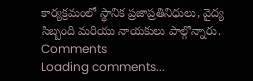కార్యక్రమంలో స్థానిక ప్రజాప్రతినిధులు, వైద్య సిబ్బంది మరియు నాయకులు పాల్గొన్నారు.
Comments
Loading comments...